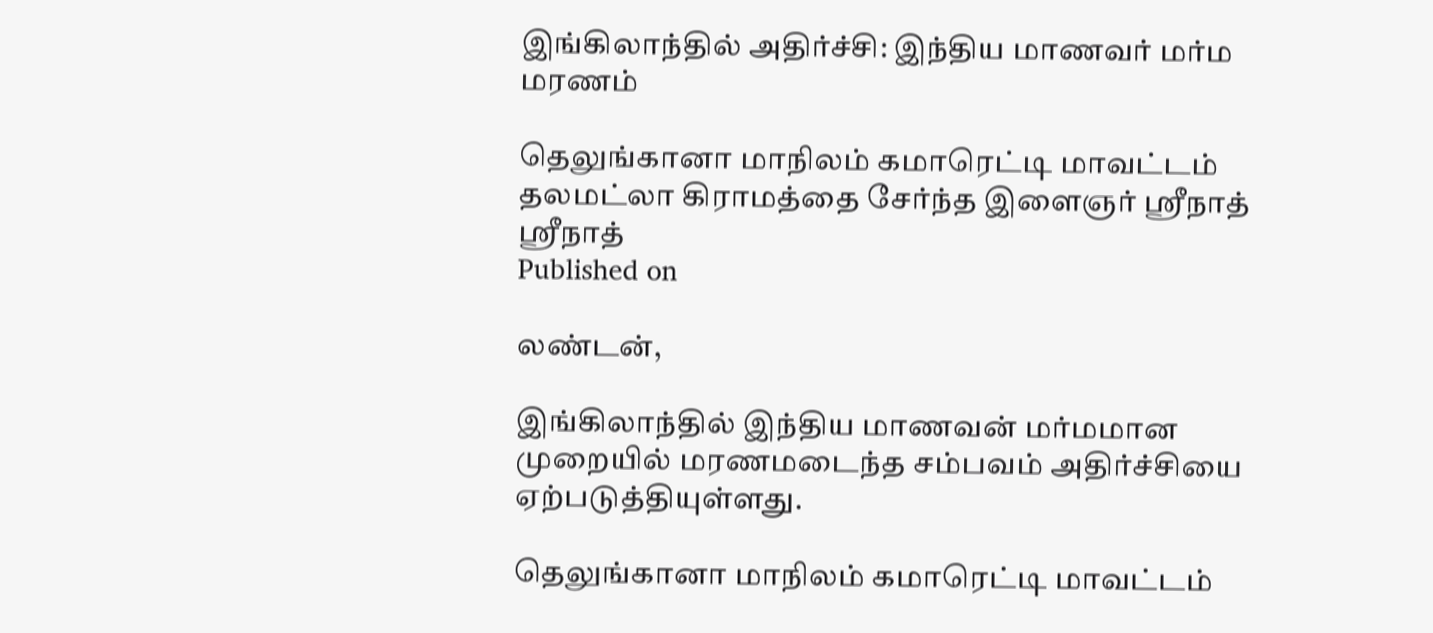இங்கிலாந்தில் அதிர்ச்சி: இந்திய மாணவர் மர்ம மரணம்

தெலுங்கானா மாநிலம் கமாரெட்டி மாவட்டம் தலமட்லா கிராமத்தை சேர்ந்த இளைஞர் ஸ்ரீநாத்
ஸ்ரீநாத்
Published on

லண்டன்,

இங்கிலாந்தில் இந்திய மாணவன் மர்மமான முறையில் மரணமடைந்த சம்பவம் அதிர்ச்சியை ஏற்படுத்தியுள்ளது.

தெலுங்கானா மாநிலம் கமாரெட்டி மாவட்டம்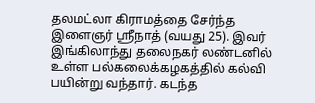தலமட்லா கிராமத்தை சேர்ந்த இளைஞர் ஸ்ரீநாத் (வயது 25). இவர் இங்கிலாந்து தலைநகர் லண்டனில் உள்ள பல்கலைக்கழகத்தில் கல்வி பயின்று வந்தார். கடந்த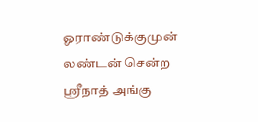ஓராண்டுக்குமுன் லண்டன் சென்ற ஸ்ரீநாத் அங்கு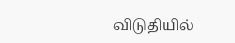விடுதியில்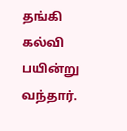தங்கி கல்வி பயின்று வந்தார்.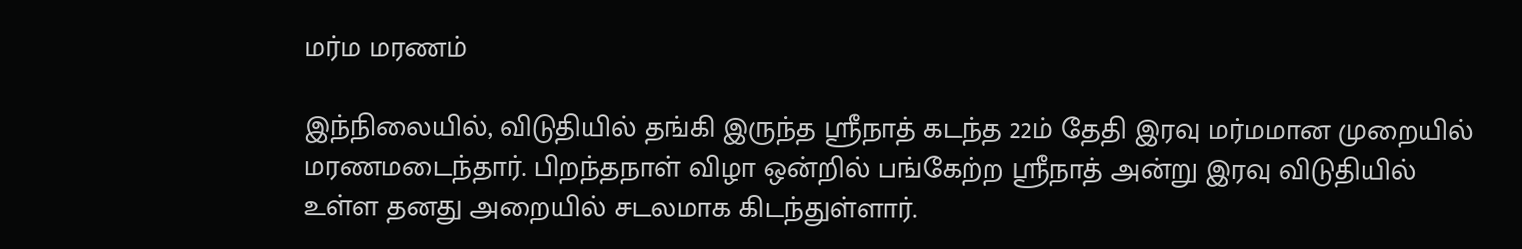மர்ம மரணம்

இந்நிலையில், விடுதியில் தங்கி இருந்த ஸ்ரீநாத் கடந்த 22ம் தேதி இரவு மர்மமான முறையில் மரணமடைந்தார். பிறந்தநாள் விழா ஒன்றில் பங்கேற்ற ஸ்ரீநாத் அன்று இரவு விடுதியில் உள்ள தனது அறையில் சடலமாக கிடந்துள்ளார்.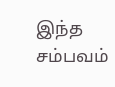இந்த சம்பவம்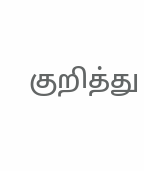குறித்து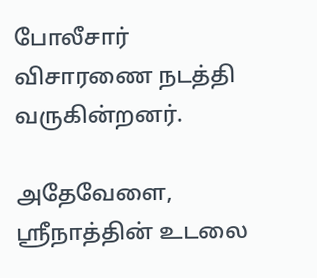போலீசார் விசாரணை நடத்தி வருகின்றனர்.

அதேவேளை, ஸ்ரீநாத்தின் உடலை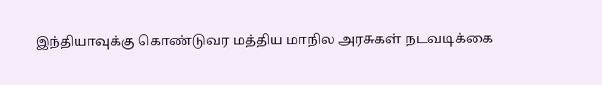இந்தியாவுக்கு கொண்டுவர மத்திய மாநில அரசுகள் நடவடிக்கை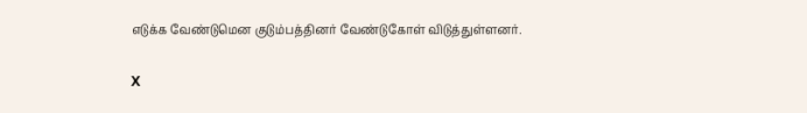எடுக்க வேண்டுமென குடும்பத்தினர் வேண்டுகோள் விடுத்துள்ளனர்.

X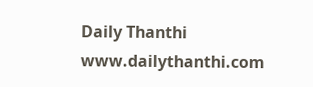Daily Thanthi
www.dailythanthi.com